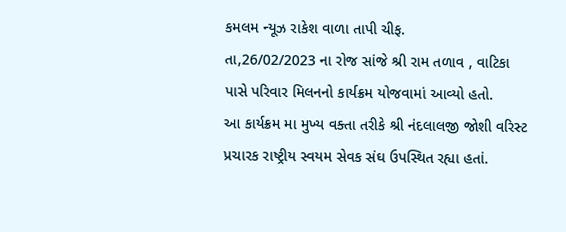કમલમ ન્યૂઝ રાકેશ વાળા તાપી ચીફ.
તા,26/02/2023 ના રોજ સાંજે શ્રી રામ તળાવ , વાટિકા પાસે પરિવાર મિલનનો કાર્યક્રમ યોજવામાં આવ્યો હતો.
આ કાર્યક્રમ મા મુખ્ય વક્તા તરીકે શ્રી નંદલાલજી જોશી વરિસ્ટ પ્રચારક રાષ્ટ્રીય સ્વયમ સેવક સંઘ ઉપસ્થિત રહ્યા હતાં.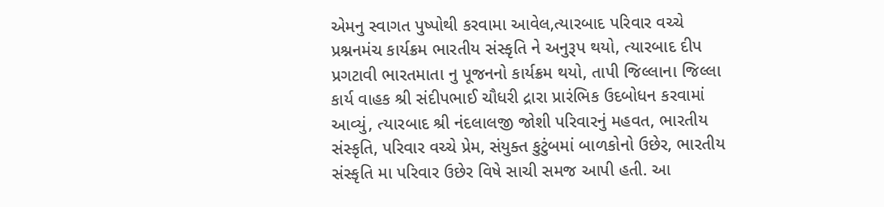એમનુ સ્વાગત પુષ્પોથી કરવામા આવેલ,ત્યારબાદ પરિવાર વચ્ચે પ્રશ્નનમંચ કાર્યક્રમ ભારતીય સંસ્કૃતિ ને અનુરૂપ થયો, ત્યારબાદ દીપ પ્રગટાવી ભારતમાતા નુ પૂજનનો કાર્યક્રમ થયો, તાપી જિલ્લાના જિલ્લા કાર્ય વાહક શ્રી સંદીપભાઈ ચૌધરી દ્રારા પ્રારંભિક ઉદબોધન કરવામાં આવ્યું, ત્યારબાદ શ્રી નંદલાલજી જોશી પરિવારનું મહવત, ભારતીય સંસ્કૃતિ, પરિવાર વચ્ચે પ્રેમ, સંયુક્ત કુટુંબમાં બાળકોનો ઉછેર, ભારતીય સંસ્કૃતિ મા પરિવાર ઉછેર વિષે સાચી સમજ આપી હતી. આ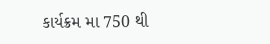કાર્યક્રમ મા 750 થી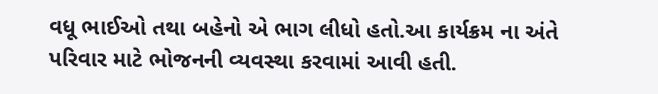વધૂ ભાઈઓ તથા બહેનો એ ભાગ લીધો હતો.આ કાર્યક્રમ ના અંતે પરિવાર માટે ભોજનની વ્યવસ્થા કરવામાં આવી હતી.